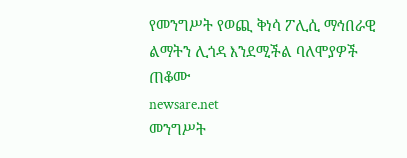የመንግሥት የወጪ ቅነሳ ፖሊሲ ማኅበራዊ ልማትን ሊጎዳ እንደሚችል ባለሞያዎች ጠቆሙ
newsare.net
መንግሥት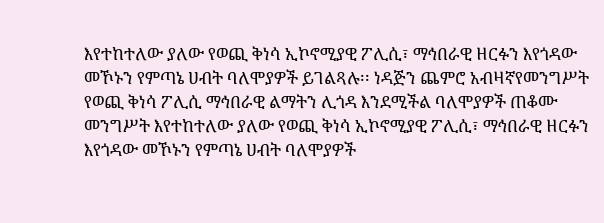እየተከተለው ያለው የወጪ ቅነሳ ኢኮኖሚያዊ ፖሊሲ፣ ማኅበራዊ ዘርፉን እየጎዳው መኾኑን የምጣኔ ሀብት ባለሞያዎች ይገልጻሉ፡፡ ነዳጅን ጨምሮ አብዛኛየመንግሥት የወጪ ቅነሳ ፖሊሲ ማኅበራዊ ልማትን ሊጎዳ እንደሚችል ባለሞያዎች ጠቆሙ
መንግሥት እየተከተለው ያለው የወጪ ቅነሳ ኢኮኖሚያዊ ፖሊሲ፣ ማኅበራዊ ዘርፉን እየጎዳው መኾኑን የምጣኔ ሀብት ባለሞያዎች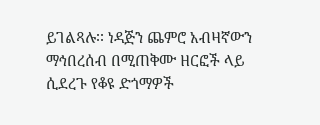ይገልጻሉ፡፡ ነዳጅን ጨምሮ አብዛኛውን ማኅበረሰብ በሚጠቅሙ ዘርፎች ላይ ሲደረጉ የቆዩ ድጎማዎች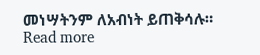መነሣትንም ለአብነት ይጠቅሳሉ። Read more